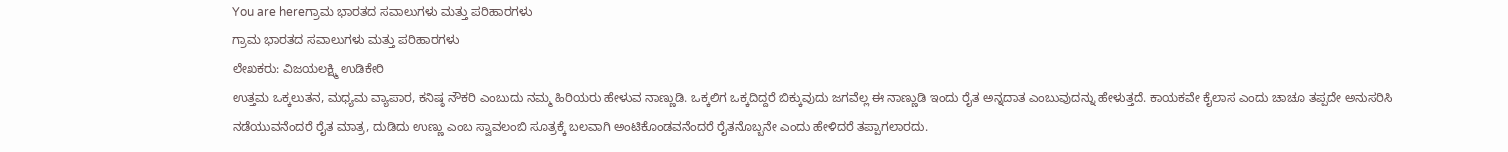You are hereಗ್ರಾಮ ಭಾರತದ ಸವಾಲುಗಳು ಮತ್ತು ಪರಿಹಾರಗಳು
ಗ್ರಾಮ ಭಾರತದ ಸವಾಲುಗಳು ಮತ್ತು ಪರಿಹಾರಗಳು
ಲೇಖಕರು: ವಿಜಯಲಕ್ಷ್ಮಿ ಉಡಿಕೇರಿ
ಉತ್ತಮ ಒಕ್ಕಲುತನ, ಮಧ್ಯಮ ವ್ಯಾಪಾರ, ಕನಿಷ್ಠ ನೌಕರಿ ಎಂಬುದು ನಮ್ಮ ಹಿರಿಯರು ಹೇಳುವ ನಾಣ್ಣುಡಿ. ಒಕ್ಕಲಿಗ ಒಕ್ಕದಿದ್ದರೆ ಬಿಕ್ಕುವುದು ಜಗವೆಲ್ಲ ಈ ನಾಣ್ಣುಡಿ ಇಂದು ರೈತ ಅನ್ನದಾತ ಎಂಬುವುದನ್ನು ಹೇಳುತ್ತದೆ. ಕಾಯಕವೇ ಕೈಲಾಸ ಎಂದು ಚಾಚೂ ತಪ್ಪದೇ ಅನುಸರಿಸಿ ನಡೆಯುವನೆಂದರೆ ರೈತ ಮಾತ್ರ, ದುಡಿದು ಉಣ್ಣು ಎಂಬ ಸ್ವಾವಲಂಬಿ ಸೂತ್ರಕ್ಕೆ ಬಲವಾಗಿ ಅಂಟಿಕೊಂಡವನೆಂದರೆ ರೈತನೊಬ್ಬನೇ ಎಂದು ಹೇಳಿದರೆ ತಪ್ಪಾಗಲಾರದು.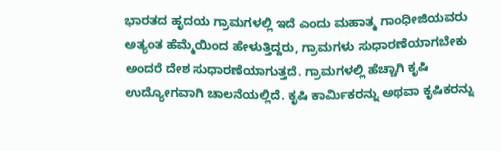ಭಾರತದ ಹೃದಯ ಗ್ರಾಮಗಳಲ್ಲಿ ಇದೆ ಎಂದು ಮಹಾತ್ಮ ಗಾಂಧೀಜಿಯವರು ಅತ್ಯಂತ ಹೆಮ್ಮೆಯಿಂದ ಹೇಳುತ್ತಿದ್ದರು, ಗ್ರಾಮಗಳು ಸುಧಾರಣೆಯಾಗಬೇಕು ಅಂದರೆ ದೇಶ ಸುಧಾರಣೆಯಾಗುತ್ತದೆ. ಗ್ರಾಮಗಳಲ್ಲಿ ಹೆಚ್ಚಾಗಿ ಕೃಷಿ ಉದ್ಯೋಗವಾಗಿ ಚಾಲನೆಯಲ್ಲಿದೆ. ಕೃಷಿ ಕಾರ್ಮಿಕರನ್ನು ಅಥವಾ ಕೃಷಿಕರನ್ನು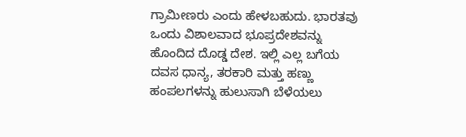ಗ್ರಾಮೀಣರು ಎಂದು ಹೇಳಬಹುದು. ಭಾರತವು ಒಂದು ವಿಶಾಲವಾದ ಭೂಪ್ರದೇಶವನ್ನು ಹೊಂದಿದ ದೊಡ್ಡ ದೇಶ. ಇಲ್ಲಿ ಎಲ್ಲ ಬಗೆಯ ದವಸ ಧಾನ್ಯ, ತರಕಾರಿ ಮತ್ತು ಹಣ್ಣು ಹಂಪಲಗಳನ್ನು ಹುಲುಸಾಗಿ ಬೆಳೆಯಲು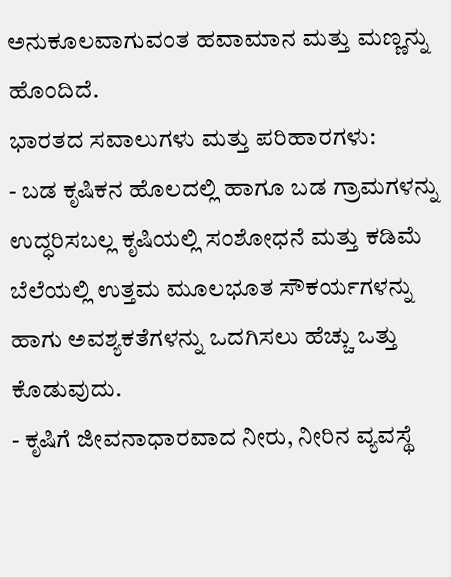ಅನುಕೂಲವಾಗುವಂತ ಹವಾಮಾನ ಮತ್ತು ಮಣ್ಣನ್ನು ಹೊಂದಿದೆ.
ಭಾರತದ ಸವಾಲುಗಳು ಮತ್ತು ಪರಿಹಾರಗಳು:
- ಬಡ ಕೃಷಿಕನ ಹೊಲದಲ್ಲಿ ಹಾಗೂ ಬಡ ಗ್ರಾಮಗಳನ್ನು ಉದ್ಧರಿಸಬಲ್ಲ ಕೃಷಿಯಲ್ಲಿ ಸಂಶೋಧನೆ ಮತ್ತು ಕಡಿಮೆ ಬೆಲೆಯಲ್ಲಿ ಉತ್ತಮ ಮೂಲಭೂತ ಸೌಕರ್ಯಗಳನ್ನು ಹಾಗು ಅವಶ್ಯಕತೆಗಳನ್ನು ಒದಗಿಸಲು ಹೆಚ್ಚು ಒತ್ತು ಕೊಡುವುದು.
- ಕೃಷಿಗೆ ಜೀವನಾಧಾರವಾದ ನೀರು, ನೀರಿನ ವ್ಯವಸ್ಥೆ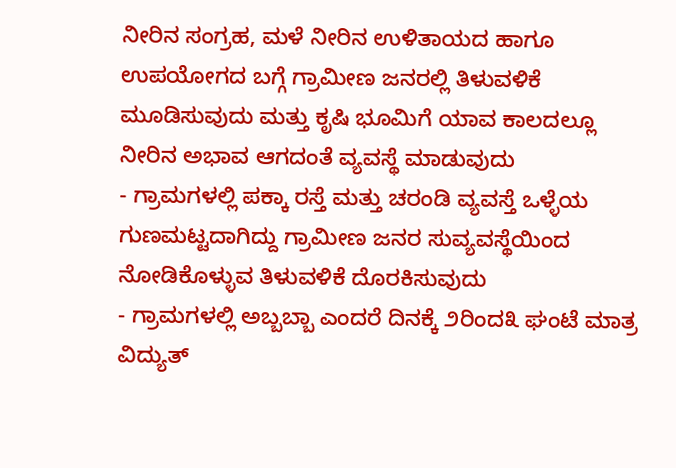ನೀರಿನ ಸಂಗ್ರಹ, ಮಳೆ ನೀರಿನ ಉಳಿತಾಯದ ಹಾಗೂ ಉಪಯೋಗದ ಬಗ್ಗೆ ಗ್ರಾಮೀಣ ಜನರಲ್ಲಿ ತಿಳುವಳಿಕೆ ಮೂಡಿಸುವುದು ಮತ್ತು ಕೃಷಿ ಭೂಮಿಗೆ ಯಾವ ಕಾಲದಲ್ಲೂ ನೀರಿನ ಅಭಾವ ಆಗದಂತೆ ವ್ಯವಸ್ಥೆ ಮಾಡುವುದು
- ಗ್ರಾಮಗಳಲ್ಲಿ ಪಕ್ಕಾ ರಸ್ತೆ ಮತ್ತು ಚರಂಡಿ ವ್ಯವಸ್ತೆ ಒಳ್ಳೆಯ ಗುಣಮಟ್ಟದಾಗಿದ್ದು ಗ್ರಾಮೀಣ ಜನರ ಸುವ್ಯವಸ್ಥೆಯಿಂದ ನೋಡಿಕೊಳ್ಳುವ ತಿಳುವಳಿಕೆ ದೊರಕಿಸುವುದು
- ಗ್ರಾಮಗಳಲ್ಲಿ ಅಬ್ಬಬ್ಬಾ ಎಂದರೆ ದಿನಕ್ಕೆ ೨ರಿಂದ೩ ಘಂಟೆ ಮಾತ್ರ ವಿದ್ಯುತ್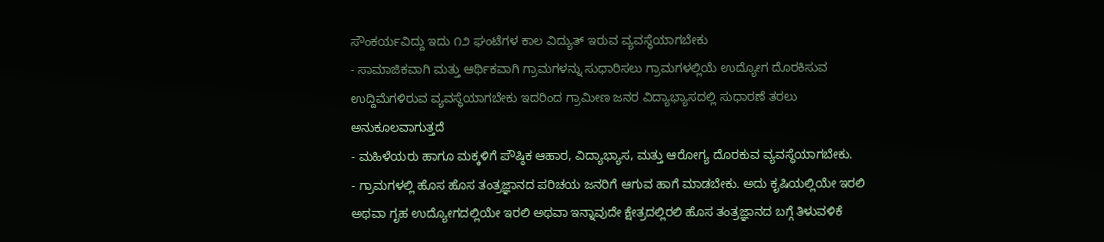ಸೌಂಕರ್ಯವಿದ್ದು ಇದು ೧೨ ಘಂಟೆಗಳ ಕಾಲ ವಿದ್ಯುತ್ ಇರುವ ವ್ಯವಸ್ಥೆಯಾಗಬೇಕು
- ಸಾಮಾಜಿಕವಾಗಿ ಮತ್ತು ಆರ್ಥಿಕವಾಗಿ ಗ್ರಾಮಗಳನ್ನು ಸುಧಾರಿಸಲು ಗ್ರಾಮಗಳಲ್ಲಿಯೆ ಉದ್ಯೋಗ ದೊರಕಿಸುವ ಉದ್ದಿಮೆಗಳಿರುವ ವ್ಯವಸ್ಥೆಯಾಗಬೇಕು ಇದರಿಂದ ಗ್ರಾಮೀಣ ಜನರ ವಿದ್ಯಾಭ್ಯಾಸದಲ್ಲಿ ಸುಧಾರಣೆ ತರಲು ಅನುಕೂಲವಾಗುತ್ತದೆ
- ಮಹಿಳೆಯರು ಹಾಗೂ ಮಕ್ಕಳಿಗೆ ಪೌಷ್ಠಿಕ ಆಹಾರ, ವಿದ್ಯಾಭ್ಯಾಸ, ಮತ್ತು ಆರೋಗ್ಯ ದೊರಕುವ ವ್ಯವಸ್ಥೆಯಾಗಬೇಕು.
- ಗ್ರಾಮಗಳಲ್ಲಿ ಹೊಸ ಹೊಸ ತಂತ್ರಜ್ಞಾನದ ಪರಿಚಯ ಜನರಿಗೆ ಆಗುವ ಹಾಗೆ ಮಾಡಬೇಕು. ಅದು ಕೃಷಿಯಲ್ಲಿಯೇ ಇರಲಿ ಅಥವಾ ಗೃಹ ಉದ್ಯೋಗದಲ್ಲಿಯೇ ಇರಲಿ ಅಥವಾ ಇನ್ನಾವುದೇ ಕ್ಷೇತ್ರದಲ್ಲಿರಲಿ ಹೊಸ ತಂತ್ರಜ್ಞಾನದ ಬಗ್ಗೆ ತಿಳುವಳಿಕೆ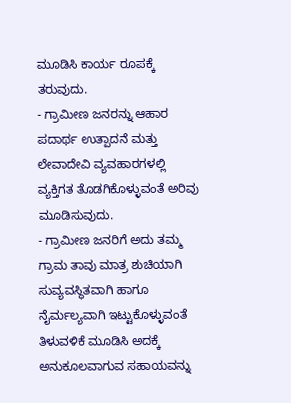ಮೂಡಿಸಿ ಕಾರ್ಯ ರೂಪಕ್ಕೆ ತರುವುದು.
- ಗ್ರಾಮೀಣ ಜನರನ್ನು ಆಹಾರ ಪದಾರ್ಥ ಉತ್ಪಾದನೆ ಮತ್ತು ಲೇವಾದೇವಿ ವ್ಯವಹಾರಗಳಲ್ಲಿ ವ್ಯಕ್ತಿಗತ ತೊಡಗಿಕೊಳ್ಳುವಂತೆ ಅರಿವು ಮೂಡಿಸುವುದು.
- ಗ್ರಾಮೀಣ ಜನರಿಗೆ ಅದು ತಮ್ಮ ಗ್ರಾಮ ತಾವು ಮಾತ್ರ ಶುಚಿಯಾಗಿ ಸುವ್ಯವಸ್ಥಿತವಾಗಿ ಹಾಗೂ ನೈರ್ಮಲ್ಯವಾಗಿ ಇಟ್ಟುಕೊಳ್ಳುವಂತೆ ತಿಳುವಳಿಕೆ ಮೂಡಿಸಿ ಅದಕ್ಕೆ ಅನುಕೂಲವಾಗುವ ಸಹಾಯವನ್ನು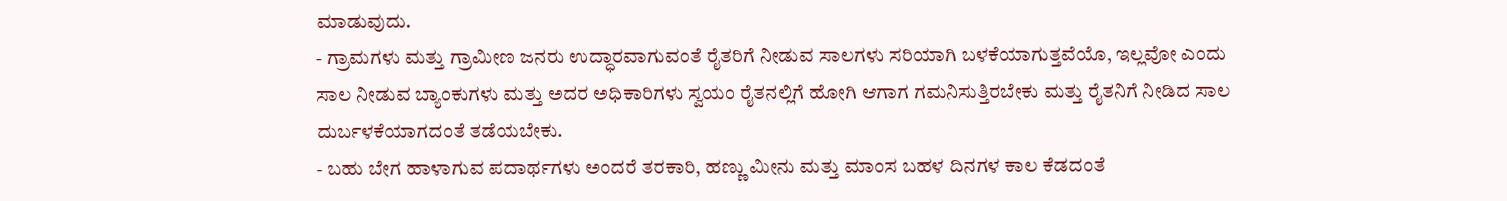ಮಾಡುವುದು.
- ಗ್ರಾಮಗಳು ಮತ್ತು ಗ್ರಾಮೀಣ ಜನರು ಉದ್ಧಾರವಾಗುವಂತೆ ರೈತರಿಗೆ ನೀಡುವ ಸಾಲಗಳು ಸರಿಯಾಗಿ ಬಳಕೆಯಾಗುತ್ತವೆಯೊ, ಇಲ್ಲವೋ ಎಂದು ಸಾಲ ನೀಡುವ ಬ್ಯಾಂಕುಗಳು ಮತ್ತು ಅದರ ಅಧಿಕಾರಿಗಳು ಸ್ವಯಂ ರೈತನಲ್ಲಿಗೆ ಹೋಗಿ ಆಗಾಗ ಗಮನಿಸುತ್ತಿರಬೇಕು ಮತ್ತು ರೈತನಿಗೆ ನೀಡಿದ ಸಾಲ ದುರ್ಬಳಕೆಯಾಗದಂತೆ ತಡೆಯಬೇಕು.
- ಬಹು ಬೇಗ ಹಾಳಾಗುವ ಪದಾರ್ಥಗಳು ಅಂದರೆ ತರಕಾರಿ, ಹಣ್ಣು ಮೀನು ಮತ್ತು ಮಾಂಸ ಬಹಳ ದಿನಗಳ ಕಾಲ ಕೆಡದಂತೆ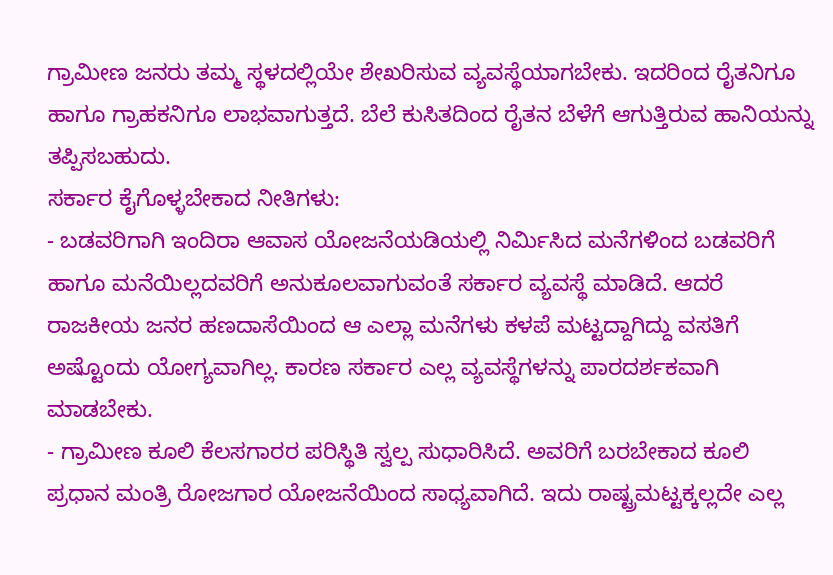ಗ್ರಾಮೀಣ ಜನರು ತಮ್ಮ ಸ್ಥಳದಲ್ಲಿಯೇ ಶೇಖರಿಸುವ ವ್ಯವಸ್ಥೆಯಾಗಬೇಕು. ಇದರಿಂದ ರೈತನಿಗೂ ಹಾಗೂ ಗ್ರಾಹಕನಿಗೂ ಲಾಭವಾಗುತ್ತದೆ. ಬೆಲೆ ಕುಸಿತದಿಂದ ರೈತನ ಬೆಳೆಗೆ ಆಗುತ್ತಿರುವ ಹಾನಿಯನ್ನು ತಪ್ಪಿಸಬಹುದು.
ಸರ್ಕಾರ ಕೈಗೊಳ್ಳಬೇಕಾದ ನೀತಿಗಳು:
- ಬಡವರಿಗಾಗಿ ಇಂದಿರಾ ಆವಾಸ ಯೋಜನೆಯಡಿಯಲ್ಲಿ ನಿರ್ಮಿಸಿದ ಮನೆಗಳಿಂದ ಬಡವರಿಗೆ ಹಾಗೂ ಮನೆಯಿಲ್ಲದವರಿಗೆ ಅನುಕೂಲವಾಗುವಂತೆ ಸರ್ಕಾರ ವ್ಯವಸ್ಥೆ ಮಾಡಿದೆ. ಆದರೆ ರಾಜಕೀಯ ಜನರ ಹಣದಾಸೆಯಿಂದ ಆ ಎಲ್ಲಾ ಮನೆಗಳು ಕಳಪೆ ಮಟ್ಟದ್ದಾಗಿದ್ದು ವಸತಿಗೆ ಅಷ್ಟೊಂದು ಯೋಗ್ಯವಾಗಿಲ್ಲ. ಕಾರಣ ಸರ್ಕಾರ ಎಲ್ಲ ವ್ಯವಸ್ಥೆಗಳನ್ನು ಪಾರದರ್ಶಕವಾಗಿ ಮಾಡಬೇಕು.
- ಗ್ರಾಮೀಣ ಕೂಲಿ ಕೆಲಸಗಾರರ ಪರಿಸ್ಥಿತಿ ಸ್ವಲ್ಪ ಸುಧಾರಿಸಿದೆ. ಅವರಿಗೆ ಬರಬೇಕಾದ ಕೂಲಿ ಪ್ರಧಾನ ಮಂತ್ರಿ ರೋಜಗಾರ ಯೋಜನೆಯಿಂದ ಸಾಧ್ಯವಾಗಿದೆ. ಇದು ರಾಷ್ಟ್ರಮಟ್ಟಕ್ಕಲ್ಲದೇ ಎಲ್ಲ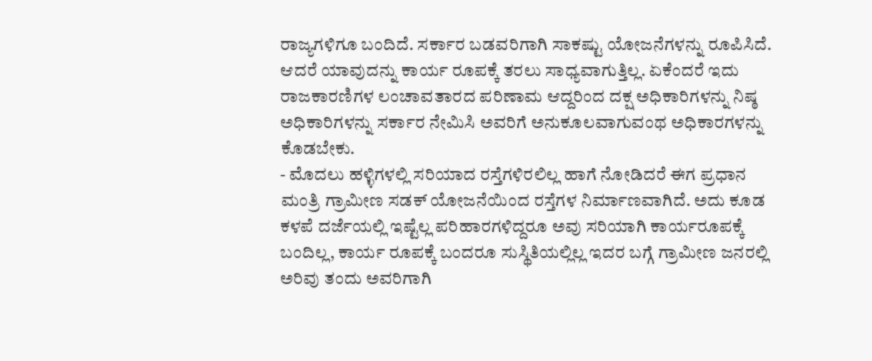ರಾಜ್ಯಗಳಿಗೂ ಬಂದಿದೆ. ಸರ್ಕಾರ ಬಡವರಿಗಾಗಿ ಸಾಕಷ್ಟು ಯೋಜನೆಗಳನ್ನು ರೂಪಿಸಿದೆ. ಆದರೆ ಯಾವುದನ್ನು ಕಾರ್ಯ ರೂಪಕ್ಕೆ ತರಲು ಸಾಧ್ಯವಾಗುತ್ತಿಲ್ಲ. ಏಕೆಂದರೆ ಇದು ರಾಜಕಾರಣಿಗಳ ಲಂಚಾವತಾರದ ಪರಿಣಾಮ ಆದ್ದರಿಂದ ದಕ್ಷ ಅಧಿಕಾರಿಗಳನ್ನು ನಿಷ್ಠ ಅಧಿಕಾರಿಗಳನ್ನು ಸರ್ಕಾರ ನೇಮಿಸಿ ಅವರಿಗೆ ಅನುಕೂಲವಾಗುವಂಥ ಅಧಿಕಾರಗಳನ್ನು ಕೊಡಬೇಕು.
- ಮೊದಲು ಹಳ್ಳಿಗಳಲ್ಲಿ ಸರಿಯಾದ ರಸ್ತೆಗಳಿರಲಿಲ್ಲ ಹಾಗೆ ನೋಡಿದರೆ ಈಗ ಪ್ರಧಾನ ಮಂತ್ರಿ ಗ್ರಾಮೀಣ ಸಡಕ್ ಯೋಜನೆಯಿಂದ ರಸ್ತೆಗಳ ನಿರ್ಮಾಣವಾಗಿದೆ. ಅದು ಕೂಡ ಕಳಪೆ ದರ್ಜೆಯಲ್ಲಿ ಇಷ್ಟೆಲ್ಲ ಪರಿಹಾರಗಳಿದ್ದರೂ ಅವು ಸರಿಯಾಗಿ ಕಾರ್ಯರೂಪಕ್ಕೆ ಬಂದಿಲ್ಲ, ಕಾರ್ಯ ರೂಪಕ್ಕೆ ಬಂದರೂ ಸುಸ್ಥಿತಿಯಲ್ಲಿಲ್ಲ ಇದರ ಬಗ್ಗೆ ಗ್ರಾಮೀಣ ಜನರಲ್ಲಿ ಅರಿವು ತಂದು ಅವರಿಗಾಗಿ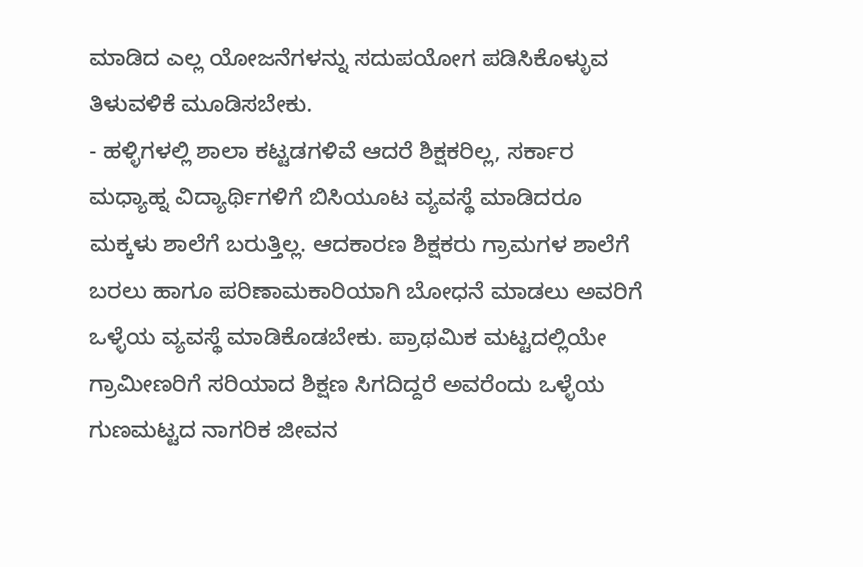ಮಾಡಿದ ಎಲ್ಲ ಯೋಜನೆಗಳನ್ನು ಸದುಪಯೋಗ ಪಡಿಸಿಕೊಳ್ಳುವ ತಿಳುವಳಿಕೆ ಮೂಡಿಸಬೇಕು.
- ಹಳ್ಳಿಗಳಲ್ಲಿ ಶಾಲಾ ಕಟ್ಟಡಗಳಿವೆ ಆದರೆ ಶಿಕ್ಷಕರಿಲ್ಲ, ಸರ್ಕಾರ ಮಧ್ಯಾಹ್ನ ವಿದ್ಯಾರ್ಥಿಗಳಿಗೆ ಬಿಸಿಯೂಟ ವ್ಯವಸ್ಥೆ ಮಾಡಿದರೂ ಮಕ್ಕಳು ಶಾಲೆಗೆ ಬರುತ್ತಿಲ್ಲ. ಆದಕಾರಣ ಶಿಕ್ಷಕರು ಗ್ರಾಮಗಳ ಶಾಲೆಗೆ ಬರಲು ಹಾಗೂ ಪರಿಣಾಮಕಾರಿಯಾಗಿ ಬೋಧನೆ ಮಾಡಲು ಅವರಿಗೆ ಒಳ್ಳೆಯ ವ್ಯವಸ್ಥೆ ಮಾಡಿಕೊಡಬೇಕು. ಪ್ರಾಥಮಿಕ ಮಟ್ಟದಲ್ಲಿಯೇ ಗ್ರಾಮೀಣರಿಗೆ ಸರಿಯಾದ ಶಿಕ್ಷಣ ಸಿಗದಿದ್ದರೆ ಅವರೆಂದು ಒಳ್ಳೆಯ ಗುಣಮಟ್ಟದ ನಾಗರಿಕ ಜೀವನ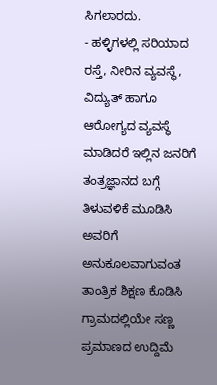ಸಿಗಲಾರದು.
- ಹಳ್ಳಿಗಳಲ್ಲಿ ಸರಿಯಾದ ರಸ್ತೆ, ನೀರಿನ ವ್ಯವಸ್ಥೆ, ವಿದ್ಯುತ್ ಹಾಗೂ ಆರೋಗ್ಯದ ವ್ಯವಸ್ಥೆ ಮಾಡಿದರೆ ಇಲ್ಲಿನ ಜನರಿಗೆ ತಂತ್ರಜ್ಞಾನದ ಬಗ್ಗೆ ತಿಳುವಳಿಕೆ ಮೂಡಿಸಿ ಅವರಿಗೆ ಅನುಕೂಲವಾಗುವಂತ ತಾಂತ್ರಿಕ ಶಿಕ್ಷಣ ಕೊಡಿಸಿ ಗ್ರಾಮದಲ್ಲಿಯೇ ಸಣ್ಣ ಪ್ರಮಾಣದ ಉದ್ದಿಮೆ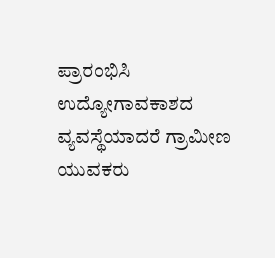ಪ್ರಾರಂಭಿಸಿ ಉದ್ಯೋಗಾವಕಾಶದ ವ್ಯವಸ್ಥೆಯಾದರೆ ಗ್ರಾಮೀಣ ಯುವಕರು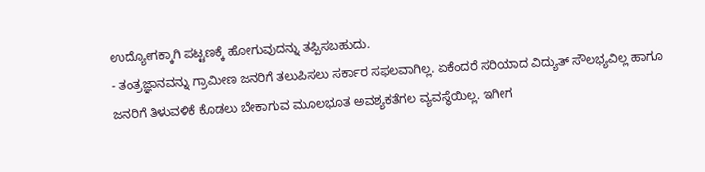ಉದ್ಯೋಗಕ್ಕಾಗಿ ಪಟ್ಟಣಕ್ಕೆ ಹೋಗುವುದನ್ನು ತಪ್ಪಿಸಬಹುದು.
- ತಂತ್ರಜ್ಞಾನವನ್ನು ಗ್ರಾಮೀಣ ಜನರಿಗೆ ತಲುಪಿಸಲು ಸರ್ಕಾರ ಸಫಲವಾಗಿಲ್ಲ. ಏಕೆಂದರೆ ಸರಿಯಾದ ವಿದ್ಯುತ್ ಸೌಲಭ್ಯವಿಲ್ಲ ಹಾಗೂ ಜನರಿಗೆ ತಿಳುವಳಿಕೆ ಕೊಡಲು ಬೇಕಾಗುವ ಮೂಲಭೂತ ಅವಶ್ಯಕತೆಗಲ ವ್ಯವಸ್ಥೆಯಿಲ್ಲ. ಇಗೀಗ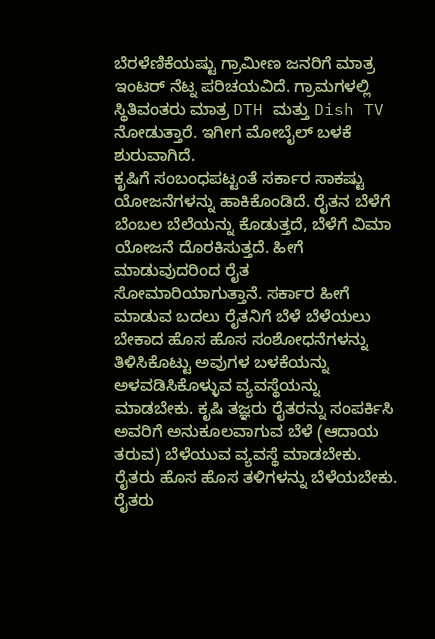ಬೆರಳೆಣಿಕೆಯಷ್ಟು ಗ್ರಾಮೀಣ ಜನರಿಗೆ ಮಾತ್ರ ಇಂಟರ್ ನೆಟ್ನ ಪರಿಚಯವಿದೆ. ಗ್ರಾಮಗಳಲ್ಲಿ ಸ್ಥಿತಿವಂತರು ಮಾತ್ರ DTH ಮತ್ತು Dish TV ನೋಡುತ್ತಾರೆ. ಇಗೀಗ ಮೋಬೈಲ್ ಬಳಕೆ ಶುರುವಾಗಿದೆ.
ಕೃಷಿಗೆ ಸಂಬಂಧಪಟ್ಟಂತೆ ಸರ್ಕಾರ ಸಾಕಷ್ಟು ಯೋಜನೆಗಳನ್ನು ಹಾಕಿಕೊಂಡಿದೆ. ರೈತನ ಬೆಳೆಗೆ ಬೆಂಬಲ ಬೆಲೆಯನ್ನು ಕೊಡುತ್ತದೆ, ಬೆಳೆಗೆ ವಿಮಾ ಯೋಜನೆ ದೊರಕಿಸುತ್ತದೆ. ಹೀಗೆ ಮಾಡುವುದರಿಂದ ರೈತ ಸೋಮಾರಿಯಾಗುತ್ತಾನೆ. ಸರ್ಕಾರ ಹೀಗೆ ಮಾಡುವ ಬದಲು ರೈತನಿಗೆ ಬೆಳೆ ಬೆಳೆಯಲು ಬೇಕಾದ ಹೊಸ ಹೊಸ ಸಂಶೋಧನೆಗಳನ್ನು ತಿಳಿಸಿಕೊಟ್ಟು ಅವುಗಳ ಬಳಕೆಯನ್ನು ಅಳವಡಿಸಿಕೊಳ್ಳುವ ವ್ಯವಸ್ಥೆಯನ್ನು ಮಾಡಬೇಕು. ಕೃಷಿ ತಜ್ಞರು ರೈತರನ್ನು ಸಂಪರ್ಕಿಸಿ ಅವರಿಗೆ ಅನುಕೂಲವಾಗುವ ಬೆಳೆ (ಆದಾಯ ತರುವ) ಬೆಳೆಯುವ ವ್ಯವಸ್ಥೆ ಮಾಡಬೇಕು. ರೈತರು ಹೊಸ ಹೊಸ ತಳಿಗಳನ್ನು ಬೆಳೆಯಬೇಕು. ರೈತರು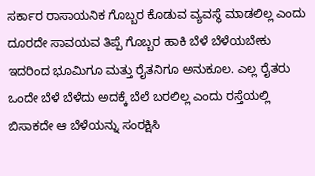ಸರ್ಕಾರ ರಾಸಾಯನಿಕ ಗೊಬ್ಬರ ಕೊಡುವ ವ್ಯವಸ್ಥೆ ಮಾಡಲಿಲ್ಲ ಎಂದು ದೂರದೇ ಸಾವಯವ ತಿಪ್ಪೆ ಗೊಬ್ಬರ ಹಾಕಿ ಬೆಳೆ ಬೆಳೆಯಬೇಕು ಇದರಿಂದ ಭೂಮಿಗೂ ಮತ್ತು ರೈತನಿಗೂ ಅನುಕೂಲ. ಎಲ್ಲ ರೈತರು ಒಂದೇ ಬೆಳೆ ಬೆಳೆದು ಅದಕ್ಕೆ ಬೆಲೆ ಬರಲಿಲ್ಲ ಎಂದು ರಸ್ತೆಯಲ್ಲಿ ಬಿಸಾಕದೇ ಆ ಬೆಳೆಯನ್ನು ಸಂರಕ್ಷಿಸಿ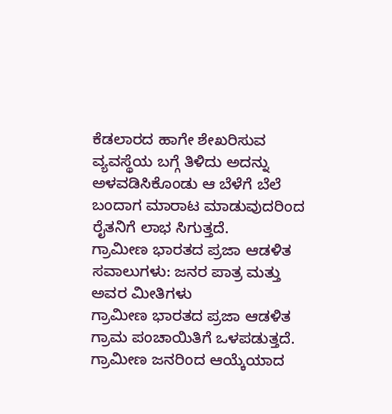ಕೆಡಲಾರದ ಹಾಗೇ ಶೇಖರಿಸುವ ವ್ಯವಸ್ಥೆಯ ಬಗ್ಗೆ ತಿಳಿದು ಅದನ್ನು ಅಳವಡಿಸಿಕೊಂಡು ಆ ಬೆಳೆಗೆ ಬೆಲೆ ಬಂದಾಗ ಮಾರಾಟ ಮಾಡುವುದರಿಂದ ರೈತನಿಗೆ ಲಾಭ ಸಿಗುತ್ತದೆ.
ಗ್ರಾಮೀಣ ಭಾರತದ ಪ್ರಜಾ ಆಡಳಿತ ಸವಾಲುಗಳು: ಜನರ ಪಾತ್ರ ಮತ್ತು ಅವರ ಮೀತಿಗಳು
ಗ್ರಾಮೀಣ ಭಾರತದ ಪ್ರಜಾ ಆಡಳಿತ ಗ್ರಾಮ ಪಂಚಾಯಿತಿಗೆ ಒಳಪಡುತ್ತದೆ. ಗ್ರಾಮೀಣ ಜನರಿಂದ ಆಯ್ಕೆಯಾದ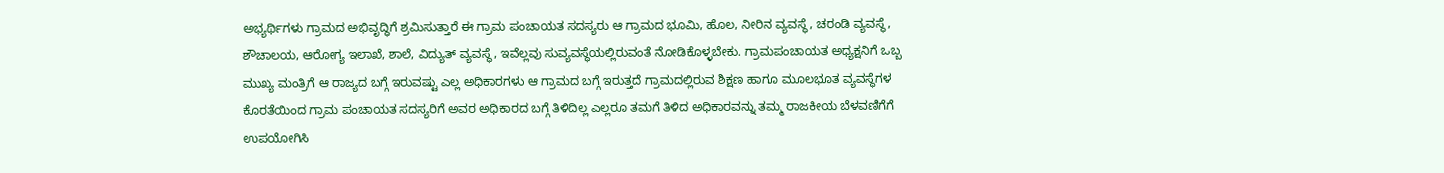ಅಭ್ಯರ್ಥಿಗಳು ಗ್ರಾಮದ ಅಭಿವೃದ್ಧಿಗೆ ಶ್ರಮಿಸುತ್ತಾರೆ ಈ ಗ್ರಾಮ ಪಂಚಾಯತ ಸದಸ್ಯರು ಆ ಗ್ರಾಮದ ಭೂಮಿ, ಹೊಲ, ನೀರಿನ ವ್ಯವಸ್ಥೆ, ಚರಂಡಿ ವ್ಯವಸ್ಥೆ, ಶೌಚಾಲಯ, ಆರೋಗ್ಯ ಇಲಾಖೆ, ಶಾಲೆ, ವಿದ್ಯುತ್ ವ್ಯವಸ್ಥೆ, ಇವೆಲ್ಲವು ಸುವ್ಯವಸ್ಥೆಯಲ್ಲಿರುವಂತೆ ನೋಡಿಕೊಳ್ಳಬೇಕು. ಗ್ರಾಮಪಂಚಾಯತ ಅಧ್ಯಕ್ಷನಿಗೆ ಒಬ್ಬ ಮುಖ್ಯ ಮಂತ್ರಿಗೆ ಆ ರಾಜ್ಯದ ಬಗ್ಗೆ ಇರುವಷ್ಟು ಎಲ್ಲ ಅಧಿಕಾರಗಳು ಆ ಗ್ರಾಮದ ಬಗ್ಗೆ ಇರುತ್ತದೆ ಗ್ರಾಮದಲ್ಲಿರುವ ಶಿಕ್ಷಣ ಹಾಗೂ ಮೂಲಭೂತ ವ್ಯವಸ್ಥೆಗಳ ಕೊರತೆಯಿಂದ ಗ್ರಾಮ ಪಂಚಾಯತ ಸದಸ್ಯರಿಗೆ ಅವರ ಅಧಿಕಾರದ ಬಗ್ಗೆ ತಿಳಿದಿಲ್ಲ ಎಲ್ಲರೂ ತಮಗೆ ತಿಳಿದ ಅಧಿಕಾರವನ್ನು ತಮ್ಮ ರಾಜಕೀಯ ಬೆಳವಣಿಗೆಗೆ ಉಪಯೋಗಿಸಿ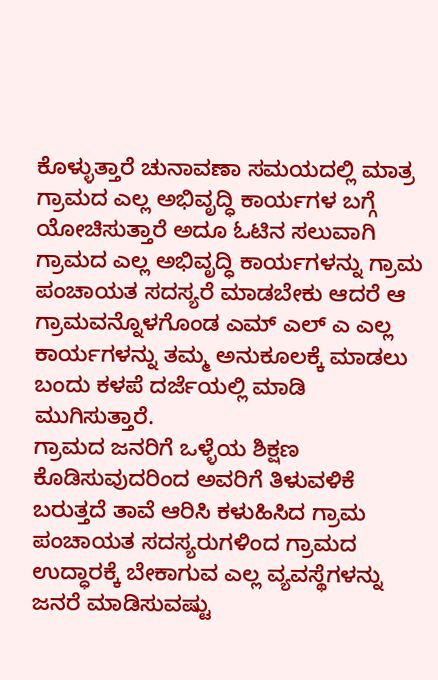ಕೊಳ್ಳುತ್ತಾರೆ ಚುನಾವಣಾ ಸಮಯದಲ್ಲಿ ಮಾತ್ರ ಗ್ರಾಮದ ಎಲ್ಲ ಅಭಿವೃದ್ಧಿ ಕಾರ್ಯಗಳ ಬಗ್ಗೆ ಯೋಚಿಸುತ್ತಾರೆ ಅದೂ ಓಟಿನ ಸಲುವಾಗಿ ಗ್ರಾಮದ ಎಲ್ಲ ಅಭಿವೃದ್ಧಿ ಕಾರ್ಯಗಳನ್ನು ಗ್ರಾಮ ಪಂಚಾಯತ ಸದಸ್ಯರೆ ಮಾಡಬೇಕು ಆದರೆ ಆ ಗ್ರಾಮವನ್ನೊಳಗೊಂಡ ಎಮ್ ಎಲ್ ಎ ಎಲ್ಲ ಕಾರ್ಯಗಳನ್ನು ತಮ್ಮ ಅನುಕೂಲಕ್ಕೆ ಮಾಡಲು ಬಂದು ಕಳಪೆ ದರ್ಜೆಯಲ್ಲಿ ಮಾಡಿ ಮುಗಿಸುತ್ತಾರೆ.
ಗ್ರಾಮದ ಜನರಿಗೆ ಒಳ್ಳೆಯ ಶಿಕ್ಷಣ ಕೊಡಿಸುವುದರಿಂದ ಅವರಿಗೆ ತಿಳುವಳಿಕೆ ಬರುತ್ತದೆ ತಾವೆ ಆರಿಸಿ ಕಳುಹಿಸಿದ ಗ್ರಾಮ ಪಂಚಾಯತ ಸದಸ್ಯರುಗಳಿಂದ ಗ್ರಾಮದ ಉದ್ಧಾರಕ್ಕೆ ಬೇಕಾಗುವ ಎಲ್ಲ ವ್ಯವಸ್ಥೆಗಳನ್ನು ಜನರೆ ಮಾಡಿಸುವಷ್ಟು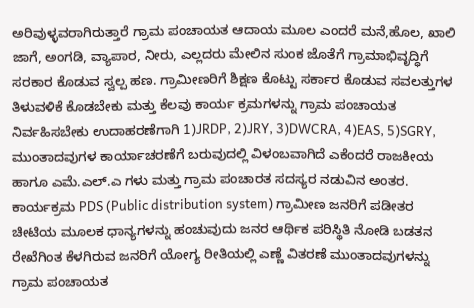ಅರಿವುಳ್ಳವರಾಗಿರುತ್ತಾರೆ ಗ್ರಾಮ ಪಂಚಾಯತ ಆದಾಯ ಮೂಲ ಎಂದರೆ ಮನೆ,ಹೊಲ, ಖಾಲಿ ಜಾಗೆ, ಅಂಗಡಿ, ವ್ಯಾಪಾರ, ನೀರು, ಎಲ್ಲದರು ಮೇಲಿನ ಸುಂಕ ಜೊತೆಗೆ ಗ್ರಾಮಾಭಿವೃದ್ಧಿಗೆ ಸರಕಾರ ಕೊಡುವ ಸ್ವಲ್ಪ ಹಣ. ಗ್ರಾಮೀಣರಿಗೆ ಶಿಕ್ಷಣ ಕೊಟ್ಟು ಸರ್ಕಾರ ಕೊಡುವ ಸವಲತ್ತುಗಳ ತಿಳುವಳಿಕೆ ಕೊಡಬೇಕು ಮತ್ತು ಕೆಲವು ಕಾರ್ಯ ಕ್ರಮಗಳನ್ನು ಗ್ರಾಮ ಪಂಚಾಯತ ನಿರ್ವಹಿಸಬೇಕು ಉದಾಹರಣೆಗಾಗಿ 1)JRDP, 2)JRY, 3)DWCRA, 4)EAS, 5)SGRY, ಮುಂತಾದವುಗಳ ಕಾರ್ಯಾಚರಣೆಗೆ ಬರುವುದಲ್ಲಿ ವಿಳಂಬವಾಗಿದೆ ಎಕೆಂದರೆ ರಾಜಕೀಯ ಹಾಗೂ ಎಮೆ.ಎಲ್.ಎ ಗಳು ಮತ್ತು ಗ್ರಾಮ ಪಂಚಾರತ ಸದಸ್ಯರ ನಡುವಿನ ಅಂತರ.
ಕಾರ್ಯಕ್ರಮ PDS (Public distribution system) ಗ್ರಾಮೀಣ ಜನರಿಗೆ ಪಡೀತರ ಚೀಟಿಯ ಮೂಲಕ ಧಾನ್ಯಗಳನ್ನು ಹಂಚುವುದು ಜನರ ಆರ್ಥಿಕ ಪರಿಸ್ಥಿತಿ ನೋಡಿ ಬಡತನ ರೇಖೆಗಿಂತ ಕೆಳಗಿರುವ ಜನರಿಗೆ ಯೋಗ್ಯ ರೀತಿಯಲ್ಲಿ ಎಣ್ಣೆ ವಿತರಣೆ ಮುಂತಾದವುಗಳನ್ನು ಗ್ರಾಮ ಪಂಚಾಯತ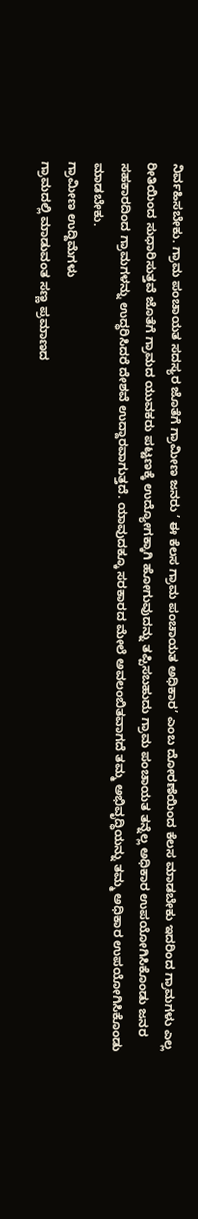ನಿರ್ವಹಿಸಬೇಕು. ಗ್ರಾಮ ಪಂಚಾಯತ ಸದಸ್ಯರ ಜೊತೆಗೆ ಗ್ರಾಮೀಣ ಜನರು ’ ಈ ಕೆಲಸ ಗ್ರಾಮ ಪಂಚಾಯತ ಅಧಿಕಾರ’ ಎಂಬ ದೋರಣೆಯಿಂದ ಕೆಲಸ ಮಾಡಬೇಕು ಇದರಿಂದ ಗ್ರಾಮಗಳು ಎಲ್ಲ ರೀತಿಯಿಂದ ಸುಧಾರಿಸುತ್ತವೆ ಜೊತೆಗೆ ಗ್ರಾಮದ ಯುವಕರು ಪಟ್ಟಣಕ್ಕೆ ಉದ್ಯೋಗಕ್ಕಾಗಿ ಹೋಗುವುದನ್ನು ತಪ್ಪಿಸಬಹುದು ಗ್ರಾಮ ಪಂಚಾಯತ ತನ್ನೆಲ್ಲ ಅಧಿಕಾರ ಉಪಯೋಗಿಸಿಕೊಂಡು ಜನರ ಸಹಕಾರದಿಂದ ಗ್ರಾಮಗಳನ್ನು ಉದ್ಧರಿಸಿದರೆ ದೇಶವೆ ಉದ್ದಾರವಾಗುತ್ತದೆ. ಯಾವುದಕ್ಕೂ ಸರಕಾರದ ಮೇಲೆ ಅವಲಂಬಿತವಾಗದೆ ತಮ್ಮ ಅಭಿವೃದ್ಧಿಯನ್ನು ತಮ್ಮ ಅಧಿಕಾರ ಉಪಯೋಗಿಸಿಕೊಂಡು ಮಾಡಬೇಕು.
ಗ್ರಾಮೀಣ ಉದ್ದಿಮೆಗಳು
ಗ್ರಾಮದಲ್ಲಿ ಮಾಡುವಂತ ಸಣ್ಣ ಪ್ರಮಾಣದ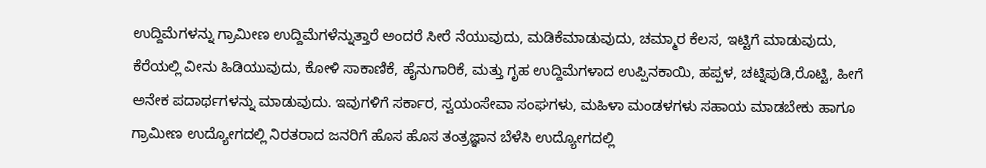ಉದ್ದಿಮೆಗಳನ್ನು ಗ್ರಾಮೀಣ ಉದ್ದಿಮೆಗಳೆನ್ನುತ್ತಾರೆ ಅಂದರೆ ಸೀರೆ ನೆಯುವುದು, ಮಡಿಕೆಮಾಡುವುದು, ಚಮ್ಮಾರ ಕೆಲಸ, ಇಟ್ಟಿಗೆ ಮಾಡುವುದು, ಕೆರೆಯಲ್ಲಿ ವೀನು ಹಿಡಿಯುವುದು, ಕೋಳಿ ಸಾಕಾಣಿಕೆ, ಹೈನುಗಾರಿಕೆ, ಮತ್ತು ಗೃಹ ಉದ್ದಿಮೆಗಳಾದ ಉಪ್ಪಿನಕಾಯಿ, ಹಪ್ಪಳ, ಚಟ್ನಿಪುಡಿ,ರೊಟ್ಟಿ, ಹೀಗೆ ಅನೇಕ ಪದಾರ್ಥಗಳನ್ನು ಮಾಡುವುದು. ಇವುಗಳಿಗೆ ಸರ್ಕಾರ, ಸ್ವಯಂಸೇವಾ ಸಂಘಗಳು, ಮಹಿಳಾ ಮಂಡಳಗಳು ಸಹಾಯ ಮಾಡಬೇಕು ಹಾಗೂ ಗ್ರಾಮೀಣ ಉದ್ಯೋಗದಲ್ಲಿ ನಿರತರಾದ ಜನರಿಗೆ ಹೊಸ ಹೊಸ ತಂತ್ರಜ್ಞಾನ ಬೆಳೆಸಿ ಉದ್ಯೋಗದಲ್ಲಿ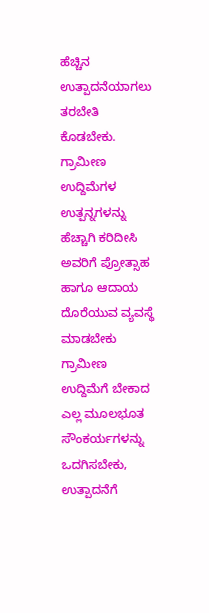ಹೆಚ್ಚಿನ ಉತ್ಪಾದನೆಯಾಗಲು ತರಬೇತಿ ಕೊಡಬೇಕು. ಗ್ರಾಮೀಣ ಉದ್ದಿಮೆಗಳ ಉತ್ಪನ್ನಗಳನ್ನು ಹೆಚ್ಚಾಗಿ ಕರಿದೀಸಿ ಅವರಿಗೆ ಪ್ರೋತ್ಸಾಹ ಹಾಗೂ ಆದಾಯ ದೊರೆಯುವ ವ್ಯವಸ್ಥೆ ಮಾಡಬೇಕು ಗ್ರಾಮೀಣ ಉದ್ದಿಮೆಗೆ ಬೇಕಾದ ಎಲ್ಲ ಮೂಲಭೂತ ಸೌಂಕರ್ಯಗಳನ್ನು ಒದಗಿಸಬೇಕು, ಉತ್ಪಾದನೆಗೆ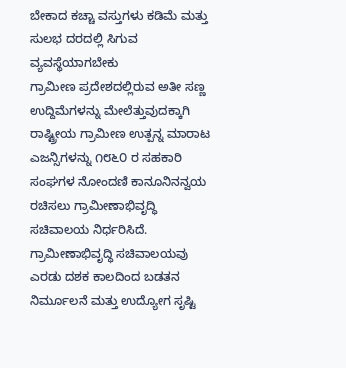ಬೇಕಾದ ಕಚ್ಚಾ ವಸ್ತುಗಳು ಕಡಿಮೆ ಮತ್ತು ಸುಲಭ ದರದಲ್ಲಿ ಸಿಗುವ ವ್ಯವಸ್ಥೆಯಾಗಬೇಕು
ಗ್ರಾಮೀಣ ಪ್ರದೇಶದಲ್ಲಿರುವ ಅತೀ ಸಣ್ಣ ಉದ್ದಿಮೆಗಳನ್ನು ಮೇಲೆತ್ತುವುದಕ್ಕಾಗಿ ರಾಷ್ಟ್ರೀಯ ಗ್ರಾಮೀಣ ಉತ್ಪನ್ನ ಮಾರಾಟ ಎಜನ್ಸಿಗಳನ್ನು ೧೮೬೦ ರ ಸಹಕಾರಿ ಸಂಘಗಳ ನೋಂದಣಿ ಕಾನೂನಿನನ್ವಯ ರಚಿಸಲು ಗ್ರಾಮೀಣಾಭಿವೃದ್ಧಿ ಸಚಿವಾಲಯ ನಿರ್ಧರಿಸಿದೆ. ಗ್ರಾಮೀಣಾಭಿವೃದ್ಧಿ ಸಚಿವಾಲಯವು ಎರಡು ದಶಕ ಕಾಲದಿಂದ ಬಡತನ ನಿರ್ಮೂಲನೆ ಮತ್ತು ಉದ್ಯೋಗ ಸೃಷ್ಟಿ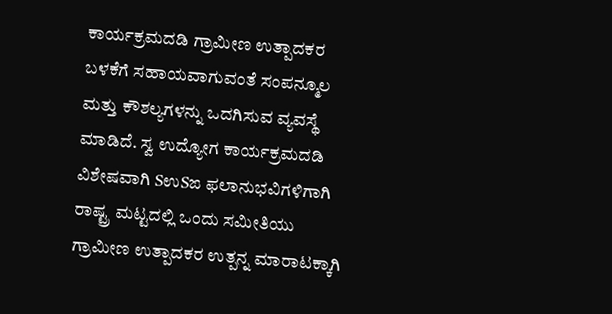ಕಾರ್ಯಕ್ರಮದಡಿ ಗ್ರಾಮೀಣ ಉತ್ಪಾದಕರ ಬಳಕೆಗೆ ಸಹಾಯವಾಗುವಂತೆ ಸಂಪನ್ಮೂಲ ಮತ್ತು ಕೌಶಲ್ಯಗಳನ್ನು ಒದಗಿಸುವ ವ್ಯವಸ್ಥೆ ಮಾಡಿದೆ. ಸ್ವ ಉದ್ಯೋಗ ಕಾರ್ಯಕ್ರಮದಡಿ ವಿಶೇಷವಾಗಿ SಉSಙ ಫಲಾನುಭವಿಗಳಿಗಾಗಿ ರಾಷ್ಟ್ರ ಮಟ್ಟದಲ್ಲಿ ಒಂದು ಸಮೀತಿಯು ಗ್ರಾಮೀಣ ಉತ್ಪಾದಕರ ಉತ್ಪನ್ನ ಮಾರಾಟಕ್ಕಾಗಿ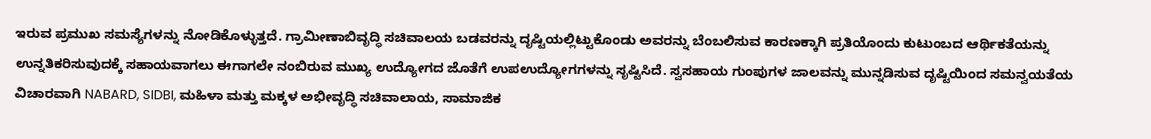ಇರುವ ಪ್ರಮುಖ ಸಮಸ್ಯೆಗಳನ್ನು ನೋಡಿಕೊಳ್ಳುತ್ತದೆ. ಗ್ರಾಮೀಣಾಬಿವೃದ್ಧಿ ಸಚಿವಾಲಯ ಬಡವರನ್ನು ದೃಷ್ಟಿಯಲ್ಲಿಟ್ಟುಕೊಂಡು ಅವರನ್ನು ಬೆಂಬಲಿಸುವ ಕಾರಣಕ್ಕಾಗಿ ಪ್ರತಿಯೊಂದು ಕುಟುಂಬದ ಆರ್ಥಿಕತೆಯನ್ನು ಉನ್ನತಿಕರಿಸುವುದಕ್ಕೆ ಸಹಾಯವಾಗಲು ಈಗಾಗಲೇ ನಂಬಿರುವ ಮುಖ್ಯ ಉದ್ಯೋಗದ ಜೊತೆಗೆ ಉಪಉದ್ಯೋಗಗಳನ್ನು ಸೃಷ್ಟಿಸಿದೆ. ಸ್ವಸಹಾಯ ಗುಂಪುಗಳ ಜಾಲವನ್ನು ಮುನ್ನಡಿಸುವ ದೃಷ್ಟಿಯಿಂದ ಸಮನ್ವಯತೆಯ ವಿಚಾರವಾಗಿ NABARD, SIDBI, ಮಹಿಳಾ ಮತ್ತು ಮಕ್ಕಳ ಅಭೀವೃದ್ಧಿ ಸಚಿವಾಲಾಯ, ಸಾಮಾಜಿಕ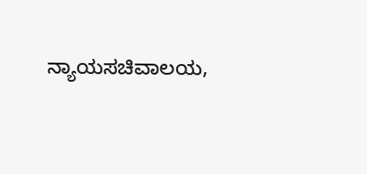ನ್ಯಾಯಸಚಿವಾಲಯ,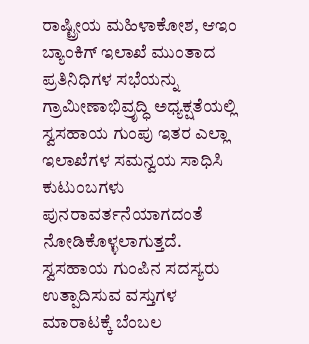ರಾಷ್ಟ್ರೀಯ ಮಹಿಳಾಕೋಶ, ಆಇಂ ಬ್ಯಾಂಕಿಗ್ ಇಲಾಖೆ ಮುಂತಾದ ಪ್ರತಿನಿಧಿಗಳ ಸಭೆಯನ್ನು ಗ್ರಾಮೀಣಾಭಿವ್ರೃದ್ಧಿ ಅಧ್ಯಕ್ಷತೆಯಲ್ಲಿ ಸ್ವಸಹಾಯ ಗುಂಪು ಇತರ ಎಲ್ಲಾ ಇಲಾಖೆಗಳ ಸಮನ್ವಯ ಸಾಧಿಸಿ ಕುಟುಂಬಗಳು ಪುನರಾವರ್ತನೆಯಾಗದಂತೆ ನೋಡಿಕೊಳ್ಳಲಾಗುತ್ತದೆ. ಸ್ವಸಹಾಯ ಗುಂಪಿನ ಸದಸ್ಯರು ಉತ್ಪಾದಿಸುವ ವಸ್ತುಗಳ ಮಾರಾಟಕ್ಕೆ ಬೆಂಬಲ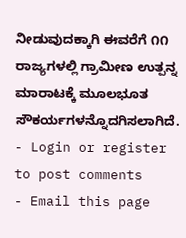ನೀಡುವುದಕ್ಕಾಗಿ ಈವರೆಗೆ ೧೧ ರಾಜ್ಯಗಳಲ್ಲಿ ಗ್ರಾಮೀಣ ಉತ್ಪನ್ನ ಮಾರಾಟಕ್ಕೆ ಮೂಲಭೂತ ಸೌಕರ್ಯಗಳನ್ನೊದಗಿಸಲಾಗಿದೆ.
- Login or register to post comments
- Email this page